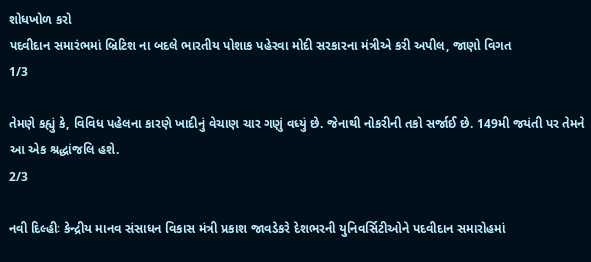શોધખોળ કરો
પદવીદાન સમારંભમાં બ્રિટિશ ના બદલે ભારતીય પોશાક પહેરવા મોદી સરકારના મંત્રીએ કરી અપીલ, જાણો વિગત
1/3

તેમણે કહ્યું કે, વિવિધ પહેલના કારણે ખાદીનું વેચાણ ચાર ગણું વધ્યું છે. જેનાથી નોકરીની તકો સર્જાઈ છે. 149મી જયંતી પર તેમને આ એક શ્રદ્ધાંજલિ હશે.
2/3

નવી દિલ્હીઃ કેન્દ્રીય માનવ સંસાધન વિકાસ મંત્રી પ્રકાશ જાવડેકરે દેશભરની યુનિવર્સિટીઓને પદવીદાન સમારોહમાં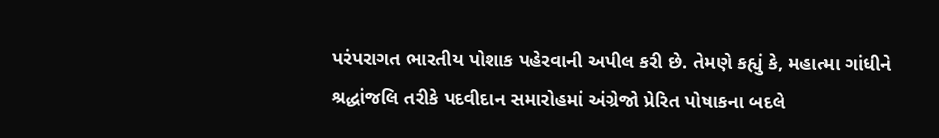પરંપરાગત ભારતીય પોશાક પહેરવાની અપીલ કરી છે. તેમણે કહ્યું કે, મહાત્મા ગાંધીને શ્રદ્ધાંજલિ તરીકે પદવીદાન સમારોહમાં અંગ્રેજો પ્રેરિત પોષાકના બદલે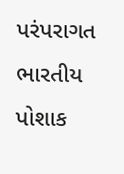પરંપરાગત ભારતીય પોશાક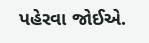પહેરવા જોઈએ.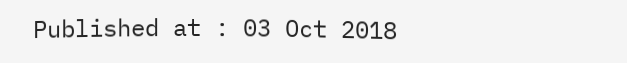Published at : 03 Oct 2018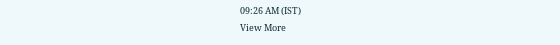09:26 AM (IST)
View More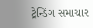ટ્રેન્ડિંગ સમાચાર